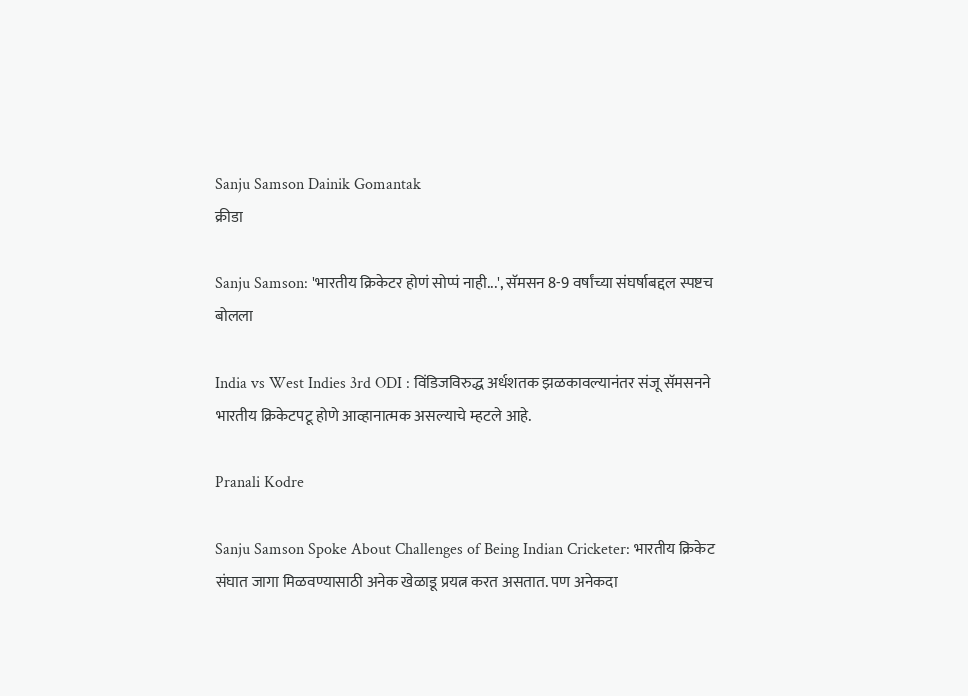Sanju Samson Dainik Gomantak
क्रीडा

Sanju Samson: 'भारतीय क्रिकेटर होणं सोप्पं नाही...', सॅमसन 8-9 वर्षांच्या संघर्षाबद्दल स्पष्टच बोलला

India vs West Indies 3rd ODI : विंडिजविरुद्ध अर्धशतक झळकावल्यानंतर संजू सॅमसनने भारतीय क्रिकेटपटू होणे आव्हानात्मक असल्याचे म्हटले आहे.

Pranali Kodre

Sanju Samson Spoke About Challenges of Being Indian Cricketer: भारतीय क्रिकेट संघात जागा मिळवण्यासाठी अनेक खेळाडू प्रयत्न करत असतात. पण अनेकदा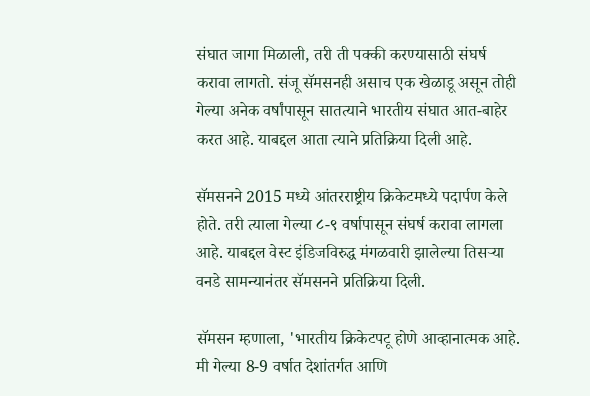संघात जागा मिळाली, तरी ती पक्की करण्यासाठी संघर्ष करावा लागतो. संजू सॅमसनही असाच एक खेळाडू असून तोही गेल्या अनेक वर्षांपासून सातत्याने भारतीय संघात आत-बाहेर करत आहे. याबद्दल आता त्याने प्रतिक्रिया दिली आहे.

सॅमसनने 2015 मध्ये आंतरराष्ट्रीय क्रिकेटमध्ये पदार्पण केले होते. तरी त्याला गेल्या ८-९ वर्षापासून संघर्ष करावा लागला आहे. याबद्दल वेस्ट इंडिजविरुद्ध मंगळवारी झालेल्या तिसऱ्या वनडे सामन्यानंतर सॅमसनने प्रतिक्रिया दिली.

सॅमसन म्हणाला, 'भारतीय क्रिकेटपटू होणे आव्हानात्मक आहे. मी गेल्या 8-9 वर्षात देशांतर्गत आणि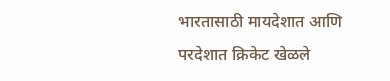भारतासाठी मायदेशात आणि परदेशात क्रिकेट खेळले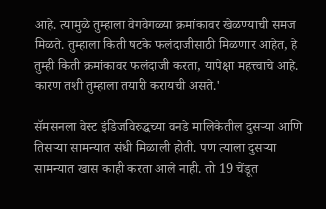आहे. त्यामुळे तुम्हाला वेगवेगळ्या क्रमांकावर खेळण्याची समज मिळते. तुम्हाला किती षटके फलंदाजीसाठी मिळणार आहेत, हे तुम्ही किती क्रमांकावर फलंदाजी करता, यापेक्षा महत्त्वाचे आहे. कारण तशी तुम्हाला तयारी करायची असते.'

सॅमसनला वेस्ट इंडिजविरुद्धच्या वनडे मालिकेतील दुसऱ्या आणि तिसऱ्या सामन्यात संधी मिळाली होती. पण त्याला दुसऱ्या सामन्यात खास काही करता आले नाही. तो 19 चेंडूत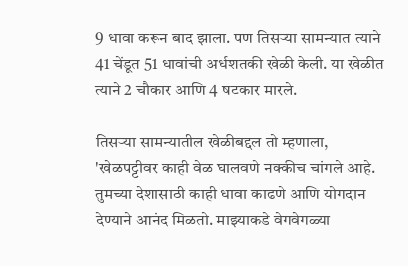9 धावा करून बाद झाला. पण तिसऱ्या सामन्यात त्याने 41 चेंडूत 51 धावांची अर्धशतकी खेळी केली. या खेळीत त्याने 2 चौकार आणि 4 षटकार मारले.

तिसऱ्या सामन्यातील खेळीबद्दल तो म्हणाला, 'खेळपट्टीवर काही वेळ घालवणे नक्कीच चांगले आहे. तुमच्या देशासाठी काही धावा काढणे आणि योगदान देण्याने आनंद मिळतो. माझ्याकडे वेगवेगळ्या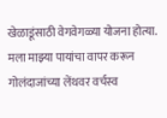खेळाडूंसाठी वेगवेगळ्या योजना होत्या. मला माझ्या पायांचा वापर करून गोलंदाजांच्या लेंथवर वर्चस्व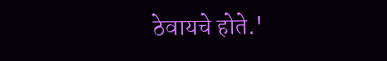ठेवायचे होते.'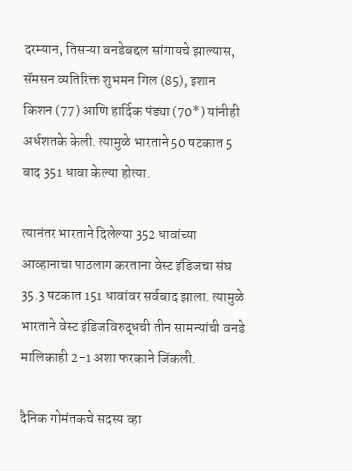दरम्यान, तिसऱ्या वनडेबद्दल सांगायचे झाल्यास, सॅमसन व्यतिरिक्त शुभमन गिल (85), इशान किशन (77) आणि हार्दिक पंड्या (70*) यांनीही अर्धशतके केली. त्यामुळे भारताने 50 षटकात 5 बाद 351 धावा केल्या होत्या.

त्यानंतर भारताने दिलेल्या 352 धावांच्या आव्हानाचा पाठलाग करताना वेस्ट इंडिजचा संघ 35.3 षटकात 151 धावांवर सर्वबाद झाला. त्यामुळे भारताने वेस्ट इंडिजविरुद्धची तीन सामन्यांची वनडे मालिकाही 2-1 अशा फरकाने जिंकली.

दैनिक गोमंतकचे सदस्य व्हा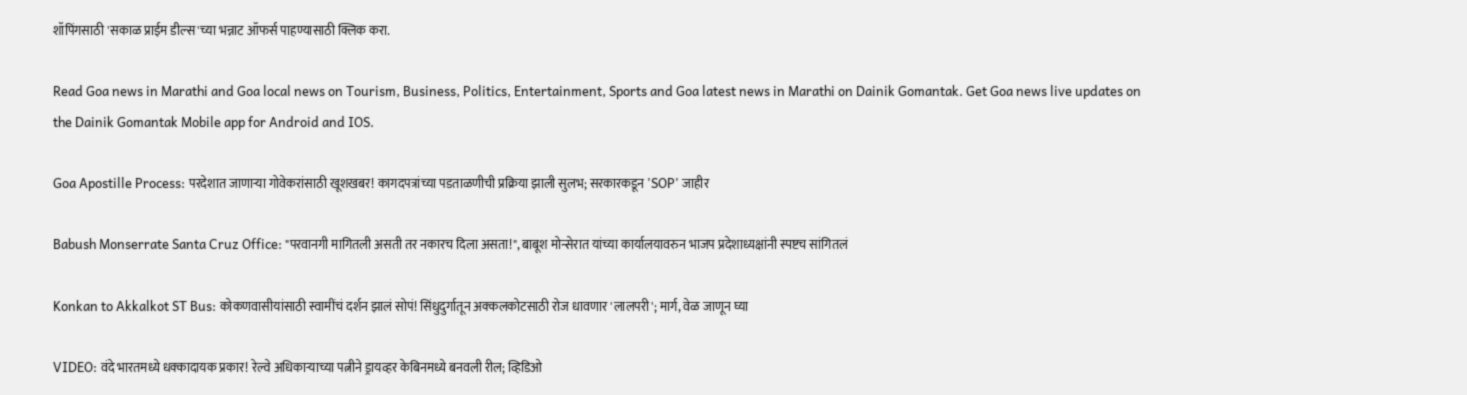शॉपिंगसाठी 'सकाळ प्राईम डील्स'च्या भन्नाट ऑफर्स पाहण्यासाठी क्लिक करा.

Read Goa news in Marathi and Goa local news on Tourism, Business, Politics, Entertainment, Sports and Goa latest news in Marathi on Dainik Gomantak. Get Goa news live updates on the Dainik Gomantak Mobile app for Android and IOS.

Goa Apostille Process: परदेशात जाणाऱ्या गोवेकरांसाठी खूशखबर! कागदपत्रांच्या पडताळणीची प्रक्रिया झाली सुलभ; सरकारकडून 'SOP' जाहीर

Babush Monserrate Santa Cruz Office: "परवानगी मागितली असती तर नकारच दिला असता!", बाबूश मोन्सेरात यांच्या कार्यालयावरुन भाजप प्रदेशाध्यक्षांनी स्पष्टच सांगितलं

Konkan to Akkalkot ST Bus: कोकणवासीयांसाठी स्वामींचं दर्शन झालं सोपं! सिंधुदुर्गातून अक्कलकोटसाठी रोज धावणार 'लालपरी'; मार्ग, वेळ जाणून घ्या

VIDEO: वंदे भारतमध्ये धक्कादायक प्रकार! रेल्वे अधिकाऱ्याच्या पत्नीने ड्रायव्हर केबिनमध्ये बनवली रील; व्हिडिओ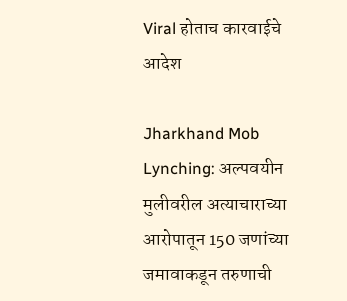Viral होताच कारवाईचे आदेश

Jharkhand Mob Lynching: अल्पवयीन मुलीवरील अत्याचाराच्या आरोपातून 150 जणांच्या जमावाकडून तरुणाची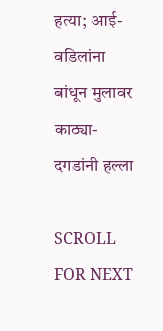हत्या; आई-वडिलांना बांधून मुलावर काठ्या-दगडांनी हल्ला

SCROLL FOR NEXT